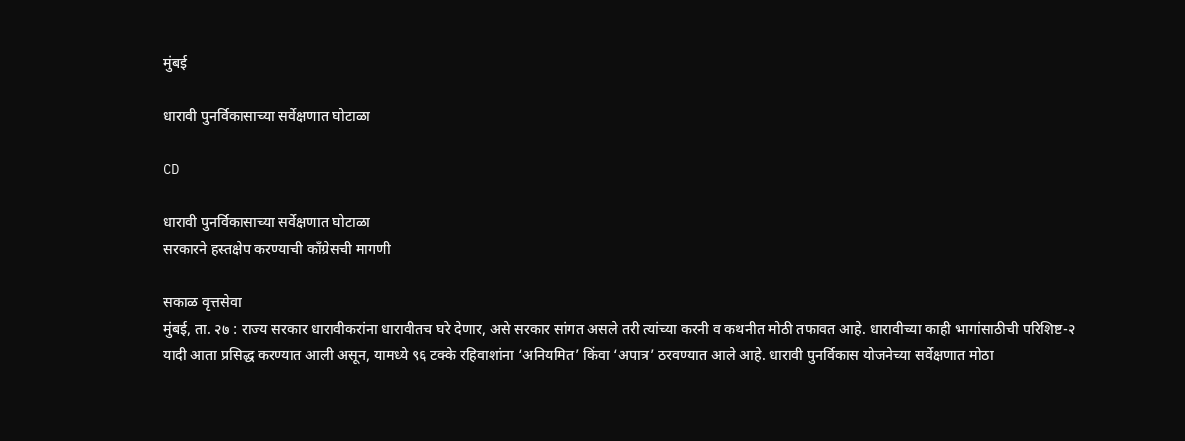मुंबई

धारावी पुनर्विकासाच्या सर्वेक्षणात घोटाळा

CD

धारावी पुनर्विकासाच्या सर्वेक्षणात घोटाळा
सरकारने हस्तक्षेप करण्याची काँग्रेसची मागणी

सकाळ वृत्तसेवा
मुंबई, ता. २७ : राज्य सरकार धारावीकरांना धारावीतच घरे देणार, असे सरकार सांगत असले तरी त्यांच्या करनी व कथनीत मोठी तफावत आहे. धारावीच्या काही भागांसाठीची परिशिष्ट-२ यादी आता प्रसिद्ध करण्यात आली असून, यामध्ये ९६ टक्के रहिवाशांना ‘अनियमित’ किंवा ‘अपात्र’ ठरवण्यात आले आहे. धारावी पुनर्विकास योजनेच्या सर्वेक्षणात मोठा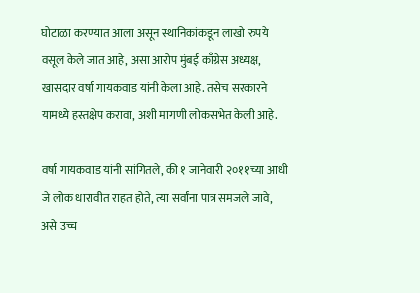घोटाळा करण्यात आला असून स्थानिकांकडून लाखो रुपये वसूल केले जात आहे, असा आरोप मुंबई काँग्रेस अध्यक्ष, खासदार वर्षा गायकवाड यांनी केला आहे. तसेच सरकारने यामध्ये हस्तक्षेप करावा, अशी मागणी लोकसभेत केली आहे.

वर्षा गायकवाड यांनी सांगितले, की १ जानेवारी २०११च्या आधी जे लोक धारावीत राहत होते, त्या सर्वांना पात्र समजले जावे, असे उच्च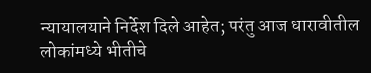न्यायालयाने निर्देश दिले आहेत; परंतु आज धारावीतील लोकांमध्ये भीतीचे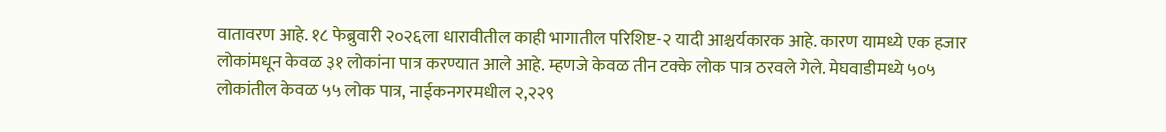वातावरण आहे. १८ फेब्रुवारी २०२६ला धारावीतील काही भागातील परिशिष्ट-२ यादी आश्चर्यकारक आहे. कारण यामध्ये एक हजार लोकांमधून केवळ ३१ लोकांना पात्र करण्यात आले आहे. म्हणजे केवळ तीन टक्के लोक पात्र ठरवले गेले. मेघवाडीमध्ये ५०५ लोकांतील केवळ ५५ लोक पात्र, नाईकनगरमधील २,२२९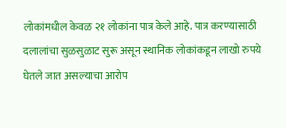लोकांमधील केवळ २१ लोकांना पात्र केले आहे. पात्र करण्यासाठी दलालांचा सुळसुळाट सुरू असून स्थानिक लोकांकडून लाखो रुपये घेतले जात असल्याचा आरोप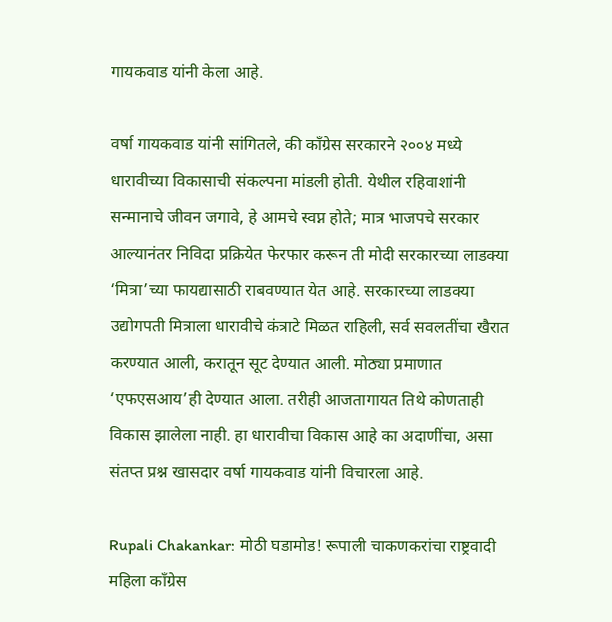गायकवाड यांनी केला आहे.

वर्षा गायकवाड यांनी सांगितले, की काँग्रेस सरकारने २००४ मध्ये धारावीच्या विकासाची संकल्पना मांडली होती. येथील रहिवाशांनी सन्मानाचे जीवन जगावे, हे आमचे स्वप्न होते; मात्र भाजपचे सरकार आल्यानंतर निविदा प्रक्रियेत फेरफार करून ती मोदी सरकारच्या लाडक्या ‘मित्रा’च्या फायद्यासाठी राबवण्यात येत आहे. सरकारच्या लाडक्या उद्योगपती मित्राला धारावीचे कंत्राटे मिळत राहिली, सर्व सवलतींचा खैरात करण्यात आली, करातून सूट देण्यात आली. मोठ्या प्रमाणात ‘एफएसआय’ही देण्यात आला. तरीही आजतागायत तिथे कोणताही विकास झालेला नाही. हा धारावीचा विकास आहे का अदाणींचा, असा संतप्त प्रश्न खासदार वर्षा गायकवाड यांनी विचारला आहे.

Rupali Chakankar: मोठी घडामोड! रूपाली चाकणकरांचा राष्ट्रवादी महिला काँग्रेस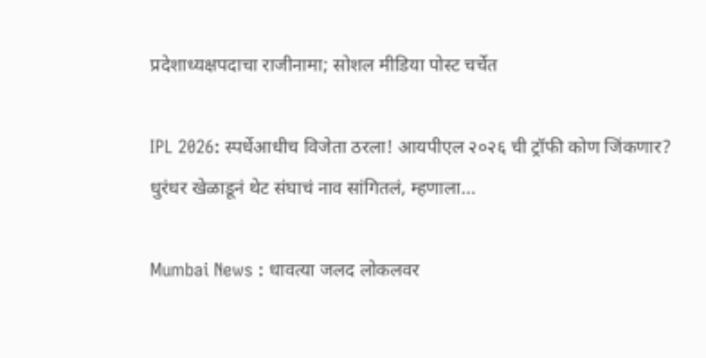प्रदेशाध्यक्षपदाचा राजीनामा; सोशल मीडिया पोस्ट चर्चेत

IPL 2026: स्पर्धेआधीच विजेता ठरला! आयपीएल २०२६ ची ट्रॉफी कोण जिंकणार? धुरंधर खेळाडूनं थेट संघाचं नाव सांगितलं, म्हणाला...

Mumbai News : धावत्या जलद लोकलवर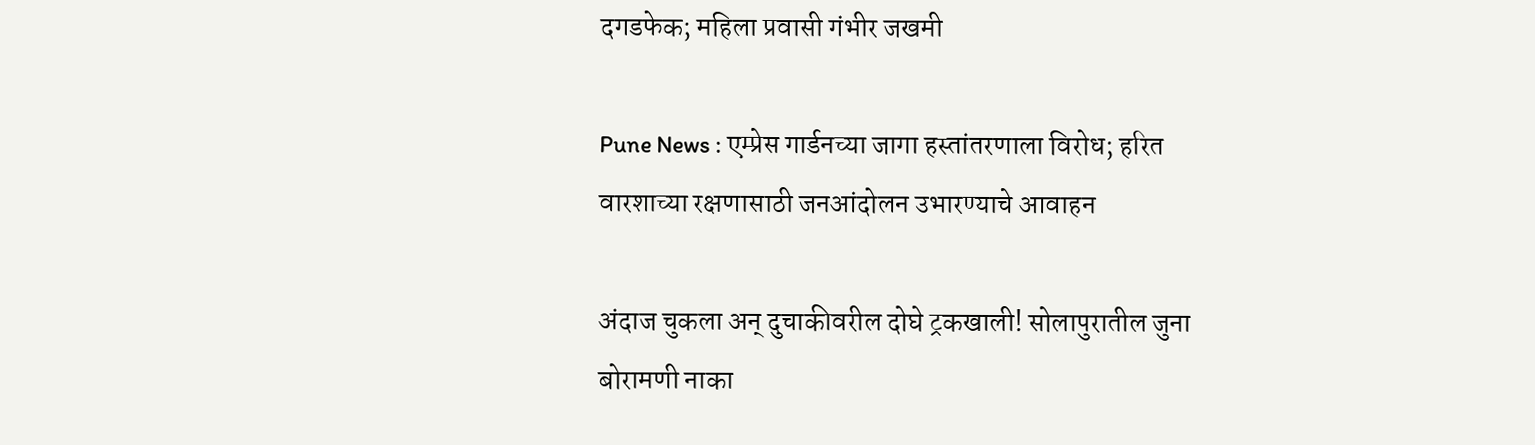दगडफेक; महिला प्रवासी गंभीर जखमी

Pune News : एम्प्रेस गार्डनच्या जागा हस्तांतरणाला विरोध; हरित वारशाच्या रक्षणासाठी जनआंदोलन उभारण्याचे आवाहन

अंदाज चुकला अन्‌ दुचाकीवरील दोघे ट्रकखाली! सोलापुरातील जुना बोरामणी नाका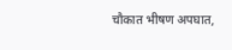चौकात भीषण अपघात,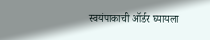स्वयंपाकाची ऑर्डर घ्यायला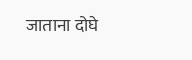जाताना दोघे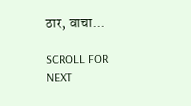ठार, वाचा...

SCROLL FOR NEXT